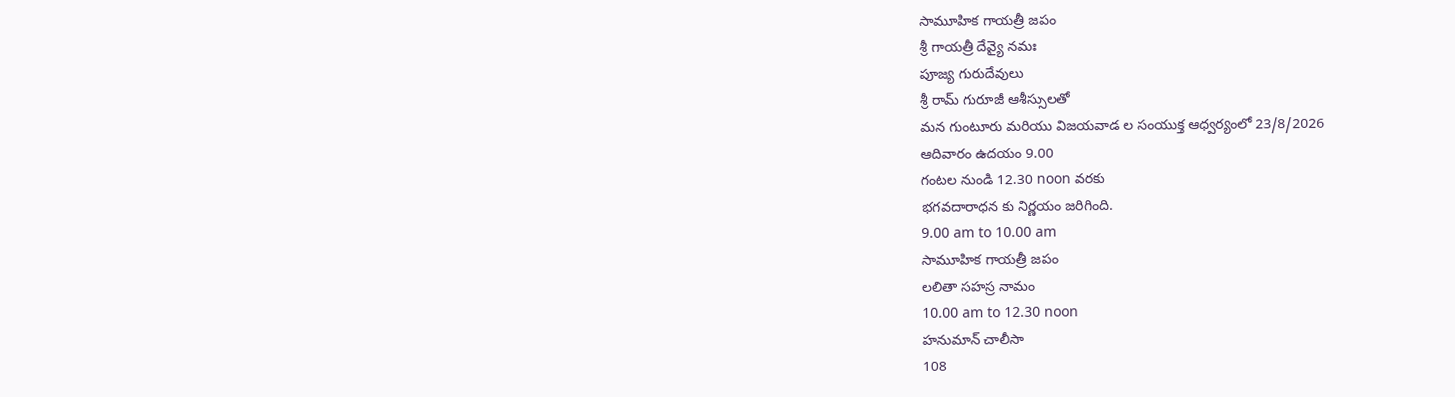సామూహిక గాయత్రీ జపం
శ్రీ గాయత్రీ దేవ్యై నమః
పూజ్య గురుదేవులు
శ్రీ రామ్ గురూజీ ఆశీస్సులతో
మన గుంటూరు మరియు విజయవాడ ల సంయుక్త ఆధ్వర్యంలో 23/8/2026
ఆదివారం ఉదయం 9.00
గంటల నుండి 12.30 noon వరకు
భగవదారాధన కు నిర్ణయం జరిగింది.
9.00 am to 10.00 am
సామూహిక గాయత్రీ జపం
లలితా సహస్ర నామం
10.00 am to 12.30 noon
హనుమాన్ చాలీసా
108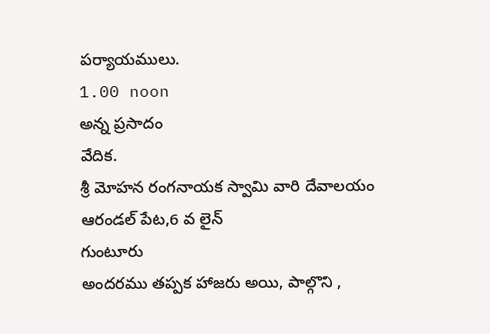పర్యాయములు.
1.00 noon
అన్న ప్రసాదం
వేదిక.
శ్రీ మోహన రంగనాయక స్వామి వారి దేవాలయం
ఆరండల్ పేట,6 వ లైన్
గుంటూరు
అందరము తప్పక హాజరు అయి, పాల్గొని ,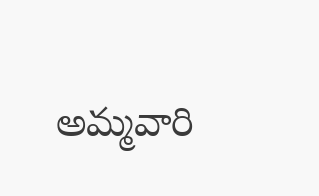అమ్మవారి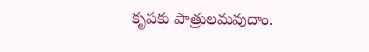కృపకు పాత్రులమవుదాం.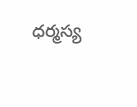ధర్మస్య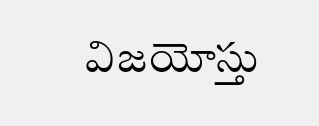విజయోస్తు